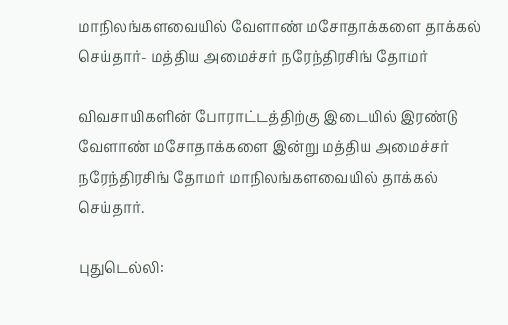மாநிலங்களவையில் வேளாண் மசோதாக்களை தாக்கல் செய்தார்- மத்திய அமைச்சர் நரேந்திரசிங் தோமர்

விவசாயிகளின் போராட்டத்திற்கு இடையில் இரண்டு வேளாண் மசோதாக்களை இன்று மத்திய அமைச்சர் நரேந்திரசிங் தோமர் மாநிலங்களவையில் தாக்கல் செய்தார்.

புதுடெல்லி: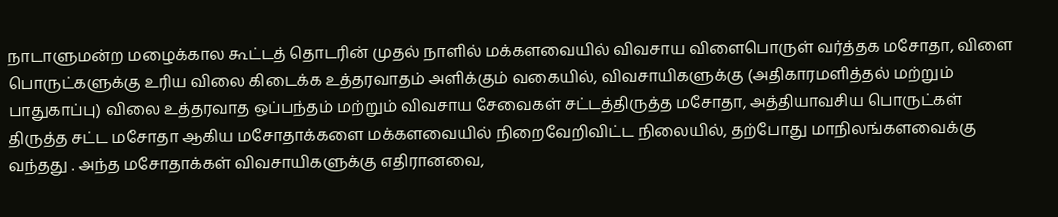நாடாளுமன்ற மழைக்கால கூட்டத் தொடரின் முதல் நாளில் மக்களவையில் விவசாய விளைபொருள் வர்த்தக மசோதா, விளை பொருட்களுக்கு உரிய விலை கிடைக்க உத்தரவாதம் அளிக்கும் வகையில், விவசாயிகளுக்கு (அதிகாரமளித்தல் மற்றும் பாதுகாப்பு) விலை உத்தரவாத ஒப்பந்தம் மற்றும் விவசாய சேவைகள் சட்டத்திருத்த மசோதா, அத்தியாவசிய பொருட்கள் திருத்த சட்ட மசோதா ஆகிய மசோதாக்களை மக்களவையில் நிறைவேறிவிட்ட நிலையில், தற்போது மாநிலங்களவைக்கு வந்தது . அந்த மசோதாக்கள் விவசாயிகளுக்கு எதிரானவை,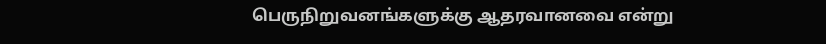பெருநிறுவனங்களுக்கு ஆதரவானவை என்று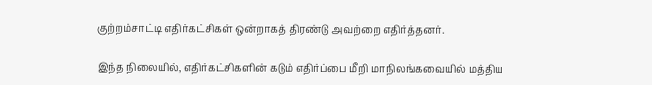குற்றம்சாட்டி எதிர்கட்சிகள் ஒன்றாகத் திரண்டு அவற்றை எதிர்த்தனர்.

இந்த நிலையில், எதிர்கட்சிகளின் கடும் எதிர்ப்பை மீறி மாநிலங்கவையில் மத்திய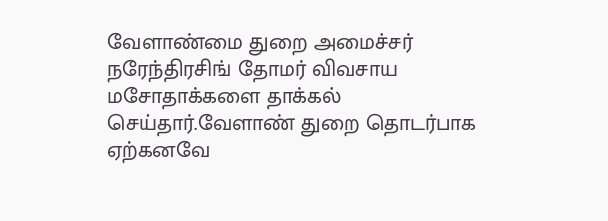வேளாண்மை துறை அமைச்சர் நரேந்திரசிங் தோமர் விவசாய மசோதாக்களை தாக்கல் செய்தார்.வேளாண் துறை தொடர்பாக ஏற்கனவே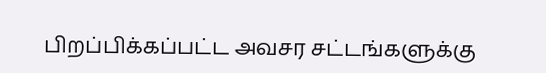பிறப்பிக்கப்பட்ட அவசர சட்டங்களுக்கு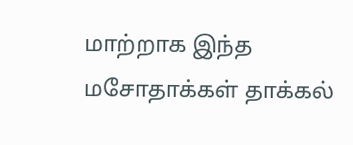மாற்றாக இந்த மசோதாக்கள் தாக்கல்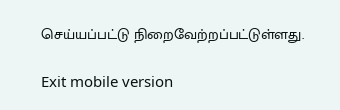செய்யப்பட்டு நிறைவேற்றப்பட்டுள்ளது.

Exit mobile version